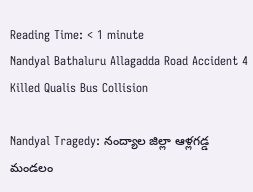Reading Time: < 1 minute
Nandyal Bathaluru Allagadda Road Accident 4 Killed Qualis Bus Collision

Nandyal Tragedy: నంద్యాల జిల్లా ఆళ్లగడ్డ మండలం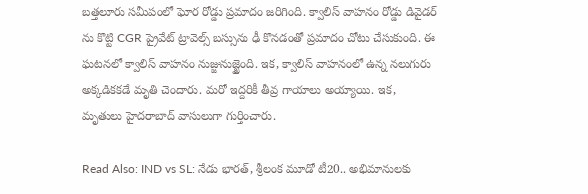బత్తలూరు సమీపంలో ఘోర రోడ్డు ప్రమాదం జరిగింది. క్వాలిస్ వాహనం రోడ్డు డివైడర్ ను కొట్టి CGR ప్రైవేట్ ట్రావెల్స్ బస్సును ఢీ కొనడంతో ప్రమాదం చోటు చేసుకుంది. ఈ ఘటనలో క్వాలిస్ వాహనం నుజ్జునుజ్జైంది. ఇక, క్వాలిస్ వాహనంలో ఉన్న నలుగురు అక్కడికకడే మృతి చెందారు. మరో ఇద్దరికీ తీవ్ర గాయాలు అయ్యాయి. ఇక, మృతులు హైదరాబాద్ వాసులుగా గుర్తించారు.

Read Also: IND vs SL: నేడు భారత్‌, శ్రీలంక మూడో టీ20.. అభిమానులకు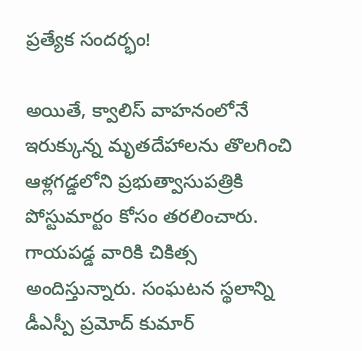ప్రత్యేక సందర్భం!

అయితే, క్వాలిస్ వాహనంలోనే ఇరుక్కున్న మృతదేహాలను తొలగించి ఆళ్లగడ్డలోని ప్రభుత్వాసుపత్రికి పోస్టుమార్టం కోసం తరలించారు. గాయపడ్డ వారికి చికిత్స అందిస్తున్నారు. సంఘటన స్థలాన్ని డీఎస్పీ ప్రమోద్ కుమార్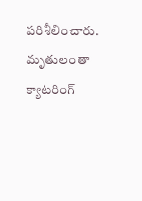పరిశీలించారు. మృతులంతా క్యాటరింగ్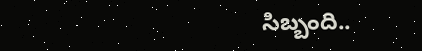సిబ్బంది..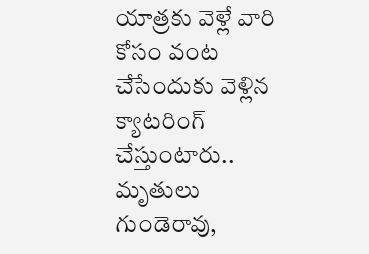యాత్రకు వెళ్లే వారి కోసం వంట చేసేందుకు వెళ్లిన క్యాటరింగ్ చేస్తుంటారు.. మృతులు గుండెరావు,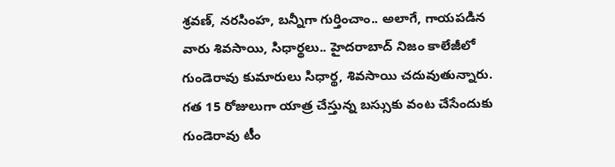శ్రవణ్, నరసింహ, బన్నీగా గుర్తించాం.. అలాగే, గాయపడిన వారు శివసాయి, సిధార్థలు.. హైదరాబాద్ నిజం కాలేజీలో గుండెరావు కుమారులు సిధార్థ, శివసాయి చదువుతున్నారు. గత 15 రోజులుగా యాత్ర చేస్తున్న బస్సుకు వంట చేసేందుకు గుండెరావు టీం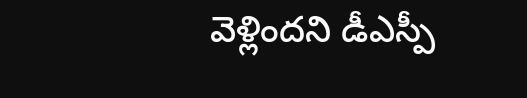వెళ్లిందని డీఎస్పీ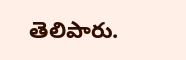తెలిపారు.